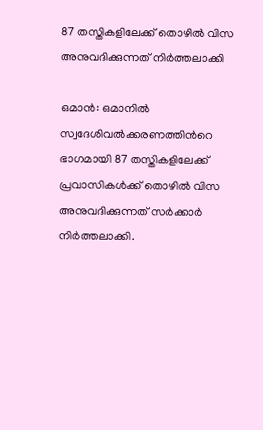87 തസ്തികളിലേക്ക് തൊഴില്‍ വിസ അനുവദിക്കുന്നത് നിര്‍ത്തലാക്കി

ഒമാന്‍: ഒമാനില്‍ സ്വദേശിവല്‍ക്കരണത്തിന്‍റെ ഭാഗമായി 87 തസ്തികളിലേക്ക് പ്രവാസികള്‍ക്ക് തൊഴില്‍ വിസ അനുവദിക്കുന്നത് സര്‍ക്കാര്‍ നിര്‍ത്തലാക്കി.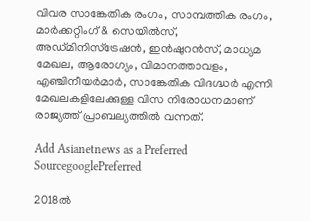വിവര സാങ്കേതിക രംഗം, സാമ്പത്തിക രംഗം, മാര്‍ക്കറ്റിംഗ് & സെയില്‍സ്, അഡ്മിനിസ്ട്രേഷന്‍, ഇന്‍ഷുറന്‍സ്, മാധ്യമ മേഖല, ആരോഗ്യം, വിമാനത്താവളം, എഞ്ചിനീയര്‍മാര്‍, സാങ്കേതിക വിദഗ്ദ്ധ‌ര്‍ എന്നി മേഖലകളിലേക്കുള്ള വിസ നിരോധനമാണ് രാജ്യത്ത് പ്രാബല്യത്തില്‍ വന്നത്.

Add Asianetnews as a Preferred SourcegooglePreferred

2018ല്‍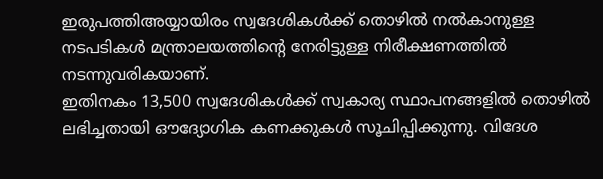ഇരുപത്തിഅയ്യായിരം സ്വദേശികള്‍ക്ക് തൊഴില്‍ നല്‍കാനുള്ള നടപടികള്‍ മന്ത്രാലയത്തിന്റെ നേരിട്ടുള്ള നിരീക്ഷണത്തില്‍ നടന്നുവരികയാണ്.
ഇതിനകം 13,500 സ്വദേശികള്‍ക്ക് സ്വകാര്യ സ്ഥാപനങ്ങളില്‍ തൊഴില്‍ ലഭിച്ചതായി ഔദ്യോഗിക കണക്കുകള്‍ സൂചിപ്പിക്കുന്നു. വിദേശ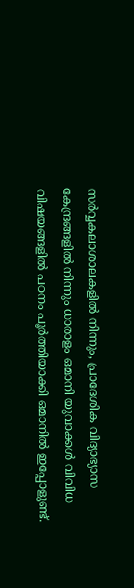സര്‍വ്വകലാശാലകളില്‍ നിന്നും, പ്രാദേശിക വിദ്യാഭ്യാസ കേന്ദ്രങ്ങളില്‍ നിന്നും ധാരാളം ഒമാനി യുവാക്കള്‍ വിവിധ വിഷയങ്ങളില്‍ പഠനം പൂര്‍ത്തിയാക്കി ഒമാനില്‍ ഇപ്പോളുണ്ട്.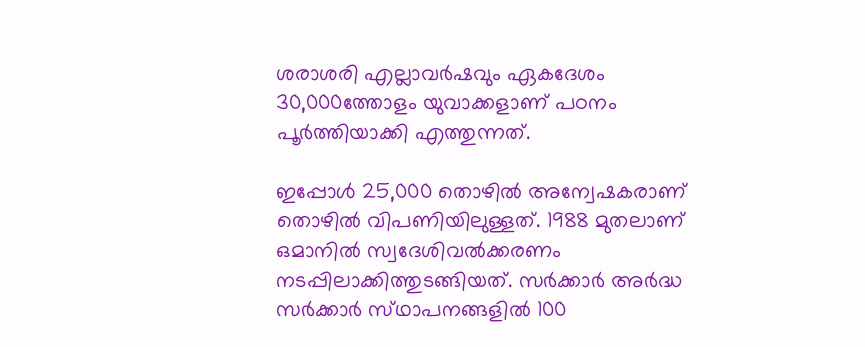ശരാശരി എല്ലാവര്‍ഷവും ഏകദേശം 30,000ത്തോളം യുവാക്കളാണ് പഠനം പൂര്‍ത്തിയാക്കി എത്തുന്നത്.

ഇപ്പോള്‍ 25,000 തൊഴില്‍ അന്വേഷകരാണ് തൊഴില്‍ വിപണിയിലുള്ളത്. 1988 മുതലാണ് ഒമാനില്‍ സ്വദേശിവല്‍ക്കരണം നടപ്പിലാക്കിത്തുടങ്ങിയത്. സര്‍ക്കാര്‍ അര്‍ദ്ധ സര്‍ക്കാര്‍ സ്‌ഥാപനങ്ങളില്‍ 100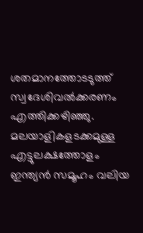ശതമാനത്തോടടുത്ത് സ്വദേശിവല്‍ക്കരണം എത്തിക്കഴിഞ്ഞു. മലയാളികളടക്കമുള്ള എട്ടുലക്ഷത്തോളം ഇന്ത്യന്‍ സമൂഹം വലിയ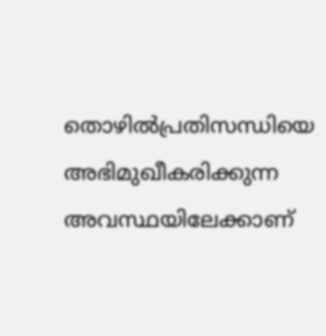തൊഴില്‍പ്രതിസന്ധിയെ അഭിമുഖീകരിക്കുന്ന അവസ്ഥയിലേക്കാണ്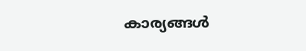കാര്യങ്ങള്‍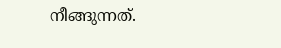നീങ്ങുന്നത്.